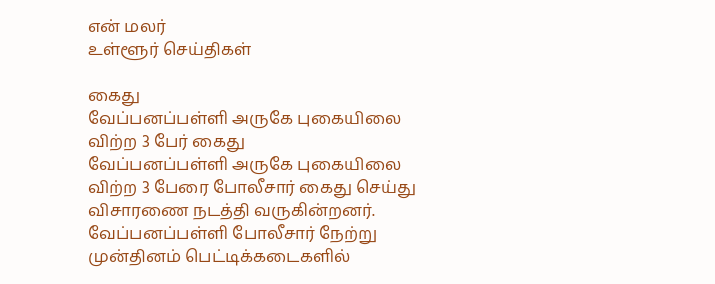என் மலர்
உள்ளூர் செய்திகள்

கைது
வேப்பனப்பள்ளி அருகே புகையிலை விற்ற 3 பேர் கைது
வேப்பனப்பள்ளி அருகே புகையிலை விற்ற 3 பேரை போலீசார் கைது செய்து விசாரணை நடத்தி வருகின்றனர்.
வேப்பனப்பள்ளி போலீசார் நேற்று முன்தினம் பெட்டிக்கடைகளில்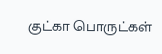குட்கா பொருட்கள்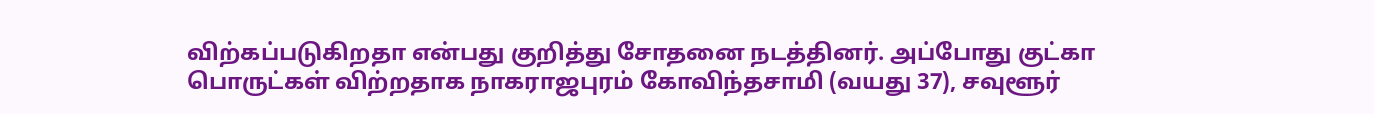விற்கப்படுகிறதா என்பது குறித்து சோதனை நடத்தினர். அப்போது குட்கா பொருட்கள் விற்றதாக நாகராஜபுரம் கோவிந்தசாமி (வயது 37), சவுளூர்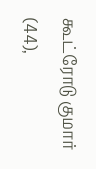கூட்ரோடு குமார் (44),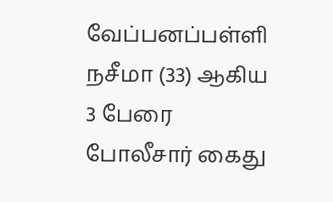வேப்பனப்பள்ளி நசீமா (33) ஆகிய 3 பேரை போலீசார் கைது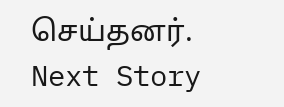செய்தனர்.
Next Story